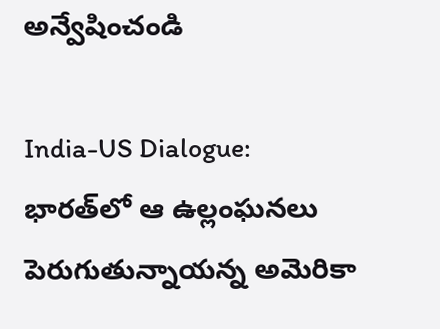అన్వేషించండి

India-US Dialogue: భారత్‌లో ఆ ఉల్లంఘనలు పెరుగుతున్నాయన్న అమెరికా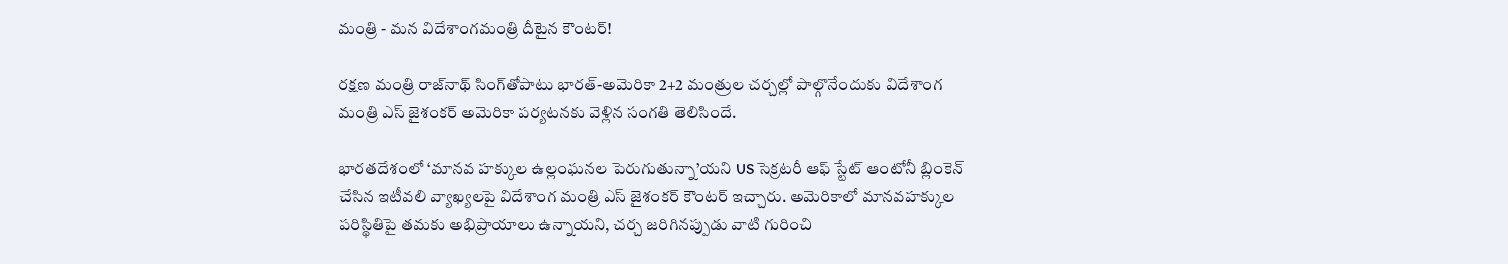మంత్రి - మన విదేశాంగమంత్రి దీటైన కౌంటర్!

రక్షణ మంత్రి రాజ్‌నాథ్ సింగ్‌తోపాటు భారత్-అమెరికా 2+2 మంత్రుల చర్చల్లో పాల్గొనేందుకు విదేశాంగ మంత్రి ఎస్ జైశంకర్ అమెరికా పర్యటనకు వెళ్లిన సంగతి తెలిసిందే.

భారతదేశంలో ‘మానవ హక్కుల ఉల్లంఘనల పెరుగుతున్నా’యని US సెక్రటరీ ఆఫ్ స్టేట్ ఆంటోనీ బ్లింకెన్ చేసిన ఇటీవలి వ్యాఖ్యలపై విదేశాంగ మంత్రి ఎస్ జైశంకర్ కౌంటర్ ఇచ్చారు. అమెరికాలో మానవహక్కుల పరిస్థితిపై తమకు అభిప్రాయాలు ఉన్నాయని, చర్చ జరిగినప్పుడు వాటి గురించి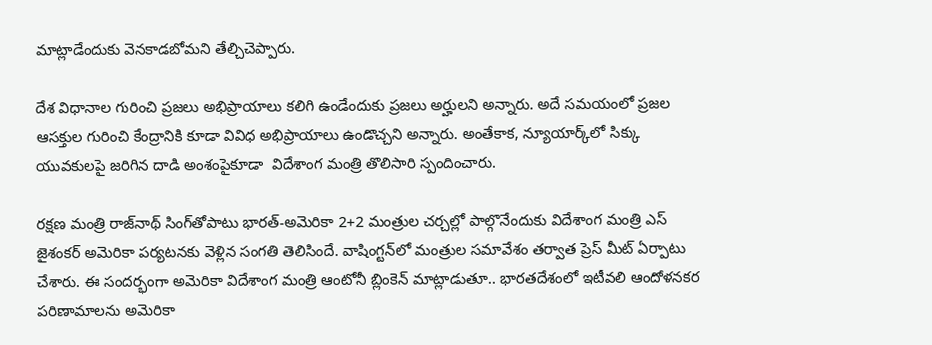మాట్లాడేందుకు వెనకాడబోమని తేల్చిచెప్పారు.

దేశ విధానాల గురించి ప్రజలు అభిప్రాయాలు కలిగి ఉండేందుకు ప్రజలు అర్హులని అన్నారు. అదే సమయంలో ప్రజల ఆసక్తుల గురించి కేంద్రానికి కూడా వివిధ అభిప్రాయాలు ఉండొచ్చని అన్నారు. అంతేకాక, న్యూయార్క్‌లో సిక్కు యువకులపై జరిగిన దాడి అంశంపైకూడా  విదేశాంగ మంత్రి తొలిసారి స్పందించారు.

రక్షణ మంత్రి రాజ్‌నాథ్ సింగ్‌తోపాటు భారత్-అమెరికా 2+2 మంత్రుల చర్చల్లో పాల్గొనేందుకు విదేశాంగ మంత్రి ఎస్ జైశంకర్ అమెరికా పర్యటనకు వెళ్లిన సంగతి తెలిసిందే. వాషింగ్టన్‌లో మంత్రుల సమావేశం తర్వాత ప్రెస్ మీట్ ఏర్పాటు చేశారు. ఈ సందర్భంగా అమెరికా విదేశాంగ మంత్రి ఆంటోనీ బ్లింకెన్ మాట్లాడుతూ.. భారతదేశంలో ఇటీవలి ఆందోళనకర పరిణామాలను అమెరికా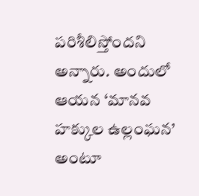పరిశీలిస్తోందని అన్నారు. అందులో ఆయన ‘మానవ హక్కుల ఉల్లంఘన’ అంటూ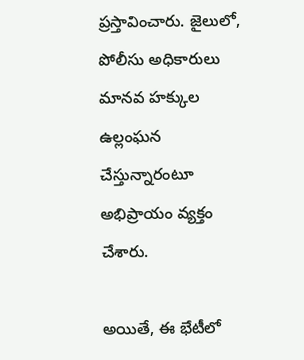ప్రస్తావించారు. జైలులో, పోలీసు అధికారులు మానవ హక్కుల ఉల్లంఘన చేస్తున్నారంటూ అభిప్రాయం వ్యక్తం చేశారు.

అయితే, ఈ భేటీలో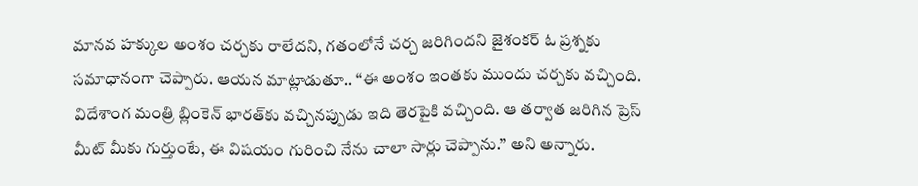మానవ హక్కుల అంశం చర్చకు రాలేదని, గతంలోనే చర్చ జరిగిందని జైశంకర్ ఓ ప్రశ్నకు సమాధానంగా చెప్పారు. ఆయన మాట్లాడుతూ.. ‘‘ఈ అంశం ఇంతకు ముందు చర్చకు వచ్చింది. విదేశాంగ మంత్రి బ్లింకెన్‌ భారత్‌కు వచ్చినప్పుడు ఇది తెరపైకి వచ్చింది. ఆ తర్వాత జరిగిన ప్రెస్ మీట్ మీకు గుర్తుంటే, ఈ విషయం గురించి నేను చాలా సార్లు చెప్పాను.’’ అని అన్నారు.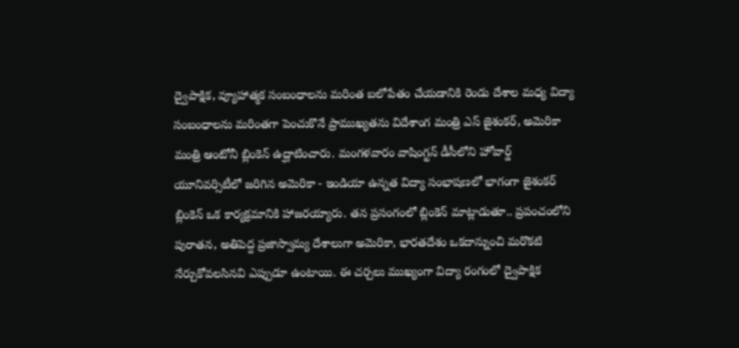ద్వైపాక్షిక, వ్యూహాత్మక సంబంధాలను మరింత బలోపేతం చేయడానికి రెండు దేశాల మధ్య విద్యా సంబంధాలను మరింతగా పెంచుకొనే ప్రాముఖ్యతను విదేశాంగ మంత్రి ఎస్ జైశంకర్, అమెరికా మంత్రి ఆంటోనీ బ్లింకెన్ ఉద్ఘాటించారు. మంగళవారం వాషింగ్టన్ డీసీలోని హోవార్డ్ యూనివర్సిటీలో జరిగిన అమెరికా - ఇండియా ఉన్నత విద్యా సంభాషణలో భాగంగా జైశంకర్ బ్లింకెన్ ఒక కార్యక్రమానికి హాజరయ్యారు. తన ప్రసంగంలో బ్లింకెన్ మాట్లాడుతూ.. ప్రపంచంలోని పురాతన, అతిపెద్ద ప్రజాస్వామ్య దేశాలుగా అమెరికా, భారతదేశం ఒకదాన్నుంచి మరొకటి  నేర్చుకోవలసినవి ఎప్పుడూ ఉంటాయి. ఈ చర్చలు ముఖ్యంగా విద్యా రంగంలో ద్వైపాక్షిక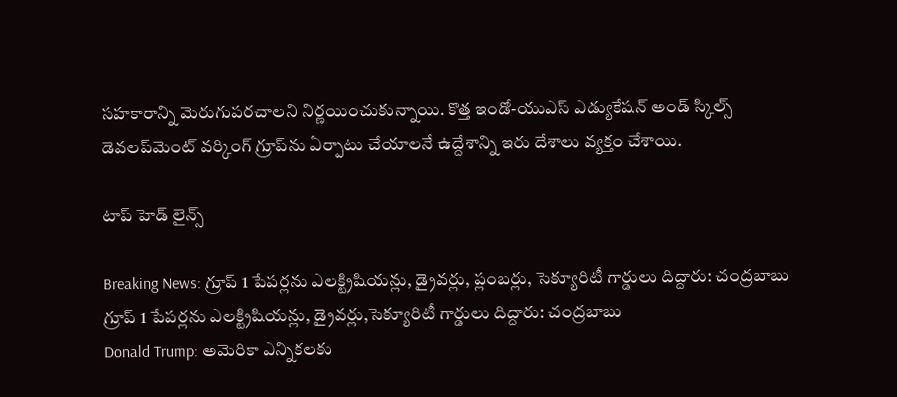సహకారాన్ని మెరుగుపరచాలని నిర్ణయించుకున్నాయి. కొత్త ఇండో-యుఎస్ ఎడ్యుకేషన్ అండ్ స్కిల్స్ డెవలప్‌మెంట్ వర్కింగ్ గ్రూప్‌ను ఏర్పాటు చేయాలనే ఉద్దేశాన్ని ఇరు దేశాలు వ్యక్తం చేశాయి.

టాప్ హెడ్ లైన్స్

Breaking News: గ్రూప్ 1 పేపర్లను ఎలక్ట్రిషియన్లు, డ్రైవర్లు, ప్లంబర్లు, సెక్యూరిటీ గార్డులు దిద్దారు: చంద్రబాబు
గ్రూప్ 1 పేపర్లను ఎలక్ట్రిషియన్లు, డ్రైవర్లు,సెక్యూరిటీ గార్డులు దిద్దారు: చంద్రబాబు
Donald Trump: అమెరికా ఎన్నికలకు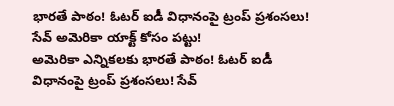భారతే పాఠం! ఓటర్ ఐడీ విధానంపై ట్రంప్ ప్రశంసలు! సేవ్ అమెరికా యాక్ట్ కోసం పట్టు!
అమెరికా ఎన్నికలకు భారతే పాఠం! ఓటర్ ఐడీ విధానంపై ట్రంప్ ప్రశంసలు! సేవ్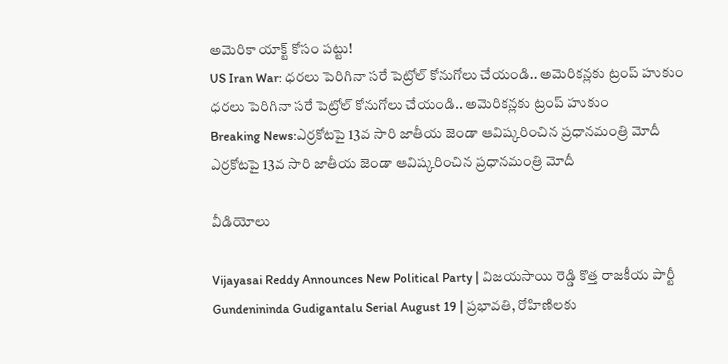అమెరికా యాక్ట్ కోసం పట్టు!
US Iran War: ధరలు పెరిగినా సరే పెట్రోల్ కోనుగోలు చేయండి.. అమెరికన్లకు ట్రంప్ హుకుం
ధరలు పెరిగినా సరే పెట్రోల్ కోనుగోలు చేయండి.. అమెరికన్లకు ట్రంప్ హుకుం
Breaking News:ఎర్రకోటపై 13వ సారి జాతీయ జెండా ఆవిష్కరించిన ప్రధానమంత్రి మోదీ
ఎర్రకోటపై 13వ సారి జాతీయ జెండా ఆవిష్కరించిన ప్రధానమంత్రి మోదీ

వీడియోలు

Vijayasai Reddy Announces New Political Party | విజయసాయి రెడ్డి కొత్త రాజకీయ పార్టీ
Gundenininda Gudigantalu Serial August 19 | ప్రభావతి, రోహిణిలకు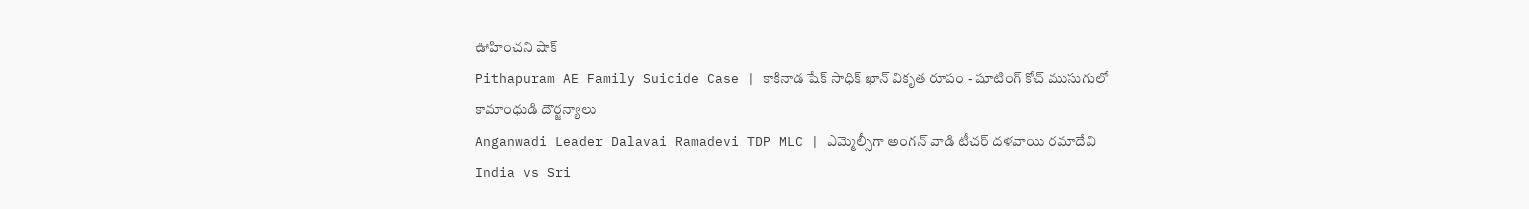ఊహించని షాక్
Pithapuram AE Family Suicide Case | కాకినాడ షేక్ సాధిక్ ఖాన్ వికృత రూపం - షూటింగ్ కోచ్ ముసుగులో కామాంధుడి దౌర్జన్యాలు
Anganwadi Leader Dalavai Ramadevi TDP MLC | ఎమ్మెల్సీగా అంగన్ వాడి టీచర్ దళవాయి రమాదేవి
India vs Sri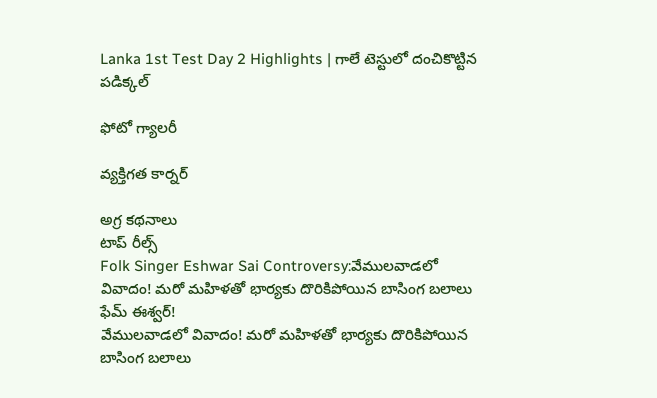Lanka 1st Test Day 2 Highlights | గాలే టెస్టులో దంచికొట్టిన పడిక్కల్

ఫోటో గ్యాలరీ

వ్యక్తిగత కార్నర్

అగ్ర కథనాలు
టాప్ రీల్స్
Folk Singer Eshwar Sai Controversy:వేములవాడలో వివాదం! మరో మహిళతో భార్యకు దొరికిపోయిన బాసింగ బలాలు ఫేమ్‌ ఈశ్వర్‌!
వేములవాడలో వివాదం! మరో మహిళతో భార్యకు దొరికిపోయిన బాసింగ బలాలు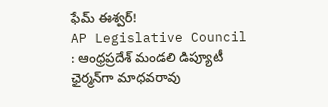ఫేమ్‌ ఈశ్వర్‌!
AP Legislative Council : ఆంధ్రప్రదేశ్‌ మండలి డిప్యూటీ ఛైర్మన్‌గా మాధవరావు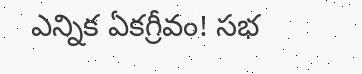ఎన్నిక ఏకగ్రీవం! సభ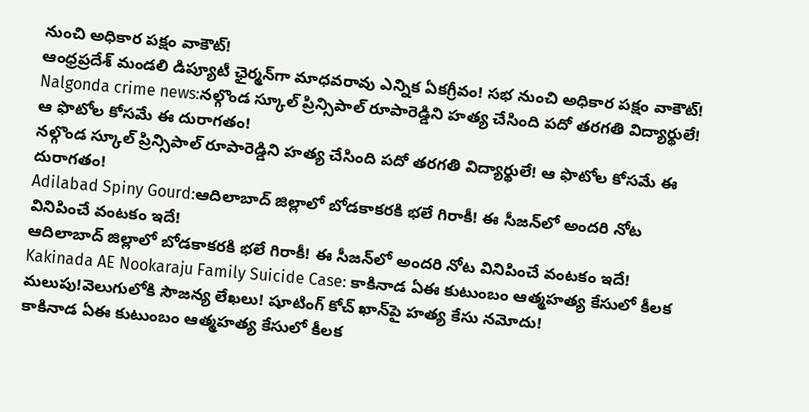నుంచి అధికార పక్షం వాకౌట్‌!
ఆంధ్రప్రదేశ్‌ మండలి డిప్యూటీ ఛైర్మన్‌గా మాధవరావు ఎన్నిక ఏకగ్రీవం! సభ నుంచి అధికార పక్షం వాకౌట్‌!
Nalgonda crime news:నల్గొండ స్కూల్ ప్రిన్సిపాల్ రూపారెడ్డిని హత్య చేసింది పదో తరగతి విద్యార్థులే! ఆ ఫొటోల కోసమే ఈ దురాగతం!
నల్గొండ స్కూల్ ప్రిన్సిపాల్ రూపారెడ్డిని హత్య చేసింది పదో తరగతి విద్యార్థులే! ఆ ఫొటోల కోసమే ఈ దురాగతం!
Adilabad Spiny Gourd:ఆదిలాబాద్ జిల్లాలో బోడకాకరకి భలే గిరాకీ! ఈ సీజన్‌లో అందరి నోట వినిపించే వంటకం ఇదే!
ఆదిలాబాద్ జిల్లాలో బోడకాకరకి భలే గిరాకీ! ఈ సీజన్‌లో అందరి నోట వినిపించే వంటకం ఇదే!
Kakinada AE Nookaraju Family Suicide Case: కాకినాడ ఏఈ కుటుంబం ఆత్మహత్య కేసులో కీలక మలుపు!వెలుగులోకి సౌజన్య లేఖలు! షూటింగ్ కోచ్‌ ఖాన్‌పై హత్య కేసు నమోదు!
కాకినాడ ఏఈ కుటుంబం ఆత్మహత్య కేసులో కీలక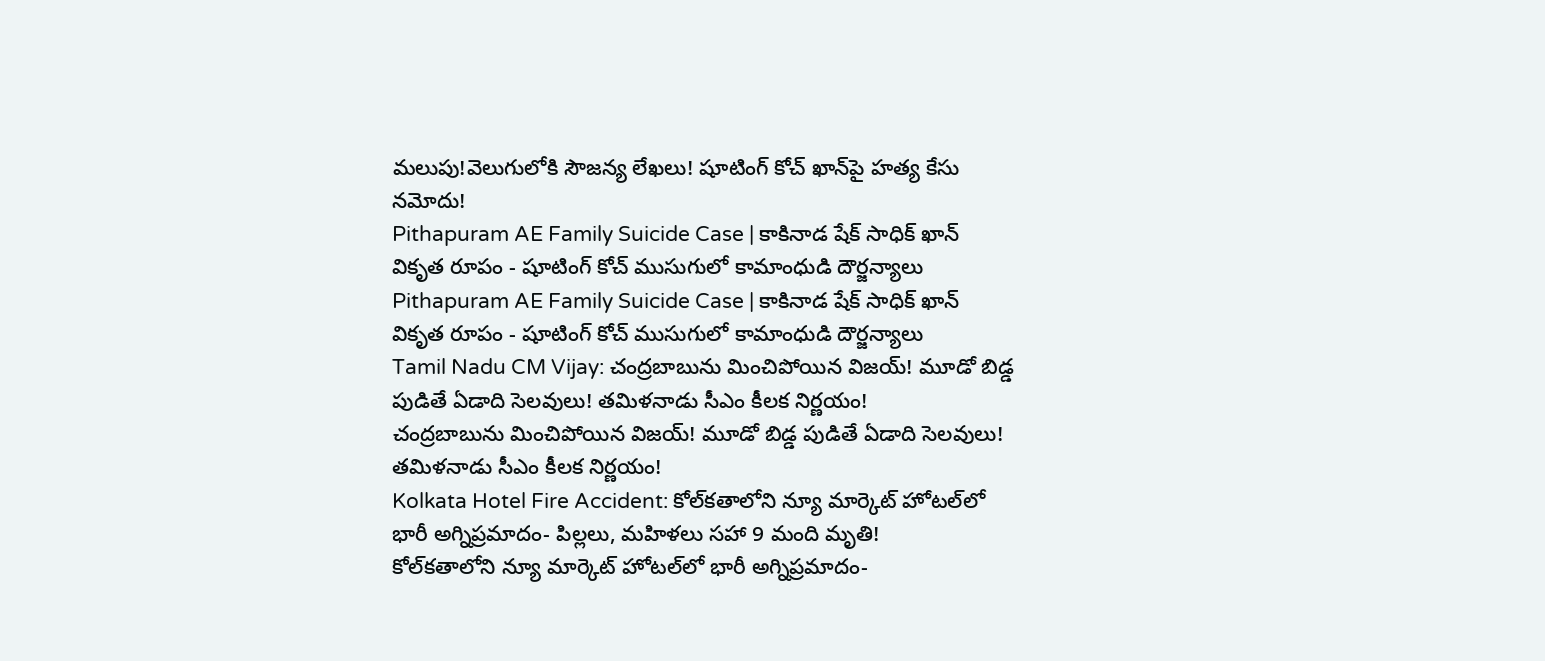మలుపు!వెలుగులోకి సౌజన్య లేఖలు! షూటింగ్ కోచ్‌ ఖాన్‌పై హత్య కేసు నమోదు!
Pithapuram AE Family Suicide Case | కాకినాడ షేక్ సాధిక్ ఖాన్ వికృత రూపం - షూటింగ్ కోచ్ ముసుగులో కామాంధుడి దౌర్జన్యాలు
Pithapuram AE Family Suicide Case | కాకినాడ షేక్ సాధిక్ ఖాన్ వికృత రూపం - షూటింగ్ కోచ్ ముసుగులో కామాంధుడి దౌర్జన్యాలు
Tamil Nadu CM Vijay: చంద్రబాబును మించిపోయిన విజయ్‌! మూడో బిడ్డ పుడితే ఏడాది సెలవులు! తమిళనాడు సీఎం కీలక నిర్ణయం!
చంద్రబాబును మించిపోయిన విజయ్‌! మూడో బిడ్డ పుడితే ఏడాది సెలవులు! తమిళనాడు సీఎం కీలక నిర్ణయం!
Kolkata Hotel Fire Accident: కోల్‌కతాలోని న్యూ మార్కెట్ హోటల్‌లో భారీ అగ్నిప్రమాదం- పిల్లలు, మహిళలు సహా 9 మంది మృతి!
కోల్‌కతాలోని న్యూ మార్కెట్ హోటల్‌లో భారీ అగ్నిప్రమాదం-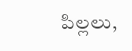పిల్లలు,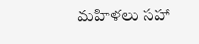మహిళలు సహా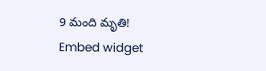9 మంది మృతి!
Embed widget